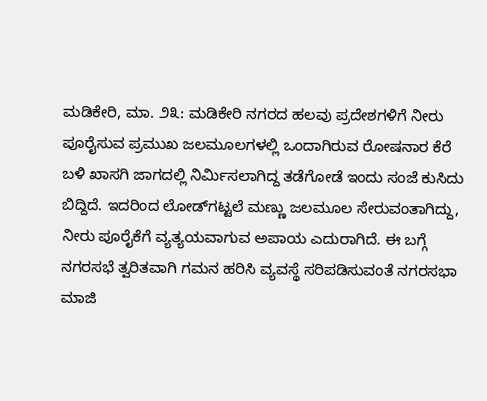ಮಡಿಕೇರಿ, ಮಾ. ೨೩: ಮಡಿಕೇರಿ ನಗರದ ಹಲವು ಪ್ರದೇಶಗಳಿಗೆ ನೀರು ಪೂರೈಸುವ ಪ್ರಮುಖ ಜಲಮೂಲಗಳಲ್ಲಿ ಒಂದಾಗಿರುವ ರೋಷನಾರ ಕೆರೆ ಬಳಿ ಖಾಸಗಿ ಜಾಗದಲ್ಲಿ ನಿರ್ಮಿಸಲಾಗಿದ್ದ ತಡೆಗೋಡೆ ಇಂದು ಸಂಜೆ ಕುಸಿದು ಬಿದ್ದಿದೆ. ಇದರಿಂದ ಲೋಡ್‌ಗಟ್ಟಲೆ ಮಣ್ಣು ಜಲಮೂಲ ಸೇರುವಂತಾಗಿದ್ದು, ನೀರು ಪೂರೈಕೆಗೆ ವ್ಯತ್ಯಯವಾಗುವ ಅಪಾಯ ಎದುರಾಗಿದೆ. ಈ ಬಗ್ಗೆ ನಗರಸಭೆ ತ್ವರಿತವಾಗಿ ಗಮನ ಹರಿಸಿ ವ್ಯವಸ್ಥೆ ಸರಿಪಡಿಸುವಂತೆ ನಗರಸಭಾ ಮಾಜಿ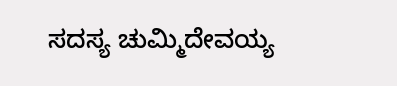ಸದಸ್ಯ ಚುಮ್ಮಿದೇವಯ್ಯ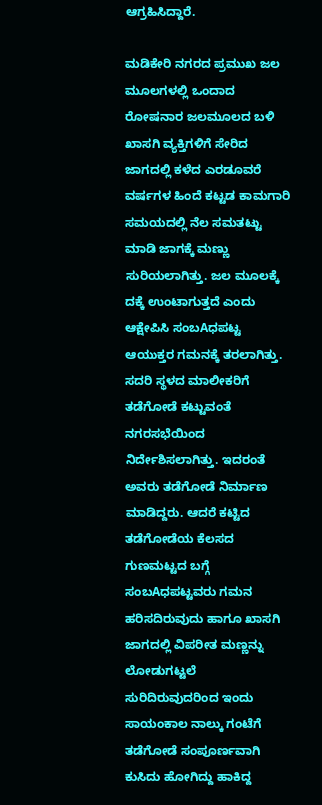ಆಗ್ರಹಿಸಿದ್ದಾರೆ.

ಮಡಿಕೇರಿ ನಗರದ ಪ್ರಮುಖ ಜಲ ಮೂಲಗಳಲ್ಲಿ ಒಂದಾದ ರೋಷನಾರ ಜಲಮೂಲದ ಬಳಿ ಖಾಸಗಿ ವ್ಯಕ್ತಿಗಳಿಗೆ ಸೇರಿದ ಜಾಗದಲ್ಲಿ ಕಳೆದ ಎರಡೂವರೆ ವರ್ಷಗಳ ಹಿಂದೆ ಕಟ್ಟಡ ಕಾಮಗಾರಿ ಸಮಯದಲ್ಲಿ ನೆಲ ಸಮತಟ್ಟು ಮಾಡಿ ಜಾಗಕ್ಕೆ ಮಣ್ಣು ಸುರಿಯಲಾಗಿತ್ತು. ಜಲ ಮೂಲಕ್ಕೆ ದಕ್ಕೆ ಉಂಟಾಗುತ್ತದೆ ಎಂದು ಆಕ್ಷೇಪಿಸಿ ಸಂಬAಧಪಟ್ಟ ಆಯುಕ್ತರ ಗಮನಕ್ಕೆ ತರಲಾಗಿತ್ತು. ಸದರಿ ಸ್ಥಳದ ಮಾಲೀಕರಿಗೆ ತಡೆಗೋಡೆ ಕಟ್ಟುವಂತೆ ನಗರಸಭೆಯಿಂದ ನಿರ್ದೇಶಿಸಲಾಗಿತ್ತು. ಇದರಂತೆ ಅವರು ತಡೆಗೋಡೆ ನಿರ್ಮಾಣ ಮಾಡಿದ್ದರು. ಆದರೆ ಕಟ್ಟಿದ ತಡೆಗೋಡೆಯ ಕೆಲಸದ ಗುಣಮಟ್ಟದ ಬಗ್ಗೆ ಸಂಬAಧಪಟ್ಟವರು ಗಮನ ಹರಿಸದಿರುವುದು ಹಾಗೂ ಖಾಸಗಿ ಜಾಗದಲ್ಲಿ ವಿಪರೀತ ಮಣ್ಣನ್ನು ಲೋಡುಗಟ್ಟಲೆ ಸುರಿದಿರುವುದರಿಂದ ಇಂದು ಸಾಯಂಕಾಲ ನಾಲ್ಕು ಗಂಟೆಗೆ ತಡೆಗೋಡೆ ಸಂಪೂರ್ಣವಾಗಿ ಕುಸಿದು ಹೋಗಿದ್ದು ಹಾಕಿದ್ದ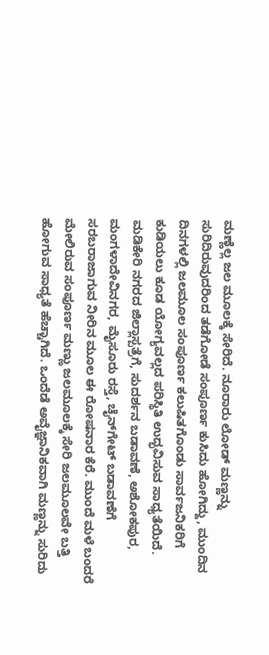ಮಣ್ಣೆಲ್ಲ ಜಲ ಮೂಲಕ್ಕೆ ಸೇರಿದೆ. ನೂರಾರು ಲೋಡ್ ಮಣ್ಣನ್ನು ಸುರಿದಿರುವುದರಿಂದ ತಡೆಗೋಡೆ ಸಂಪೂರ್ಣ ಕುಸಿದು ಹೋಗಿದ್ದು, ಮುಂದಿನ ದಿನಗಳಲ್ಲಿ ಜಲಮೂಲ ಸಂಪೂರ್ಣ ಕಲುಷಿತಗೊಂಡು ಸಾರ್ವಜನಿಕರಿಗೆ ಕುಡಿಯಲು ಕೂಡ ಯೋಗ್ಯವಲ್ಲದ ಪರಿಸ್ಥಿತಿ ಉದ್ಭವಿಸುವ ಸಾಧ್ಯತೆಯಿದೆ. ಮಡಿಕೇರಿ ನಗರದ ಜಿಲ್ಲಾಸ್ಪತ್ರೆಗೆ, ಸುದರ್ಶನ ಬಡಾವಣೆ, ಅಶೋಕಪುರ, ಮಂಗಳಾದೇವಿನಗರ, ಮೈಸೂರು ರಸ್ತೆ, ಚೈನ್‌ಗೇಟ್ ಬಡಾವಣೆಗೆ ಸರಬರಾಜಾಗುವ ನೀರಿನ ಮೂಲ ಈ ರೋಷನಾರ ಕೆರೆ. ಮುಂದೆ ಮಳೆ ಬಂದರೆ ಮೇಲಿರುವ ಸಂಪೂರ್ಣ ಮಣ್ಣು ಜಲಮೂಲಕ್ಕೆ ಸೇರಿ ಜಲಮೂಲವೇ ಬತ್ತಿ ಹೋಗುವ ಸಾಧ್ಯತೆ ಹೆಚ್ಚಾಗಿದೆ. ಒಂದೆಡೆ ಅವೈಜ್ಞಾನಿಕವಾಗಿ ಮಣ್ಣನ್ನು ಸುರಿದು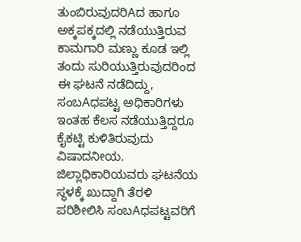ತುಂಬಿರುವುದರಿAದ ಹಾಗೂ ಅಕ್ಕಪಕ್ಕದಲ್ಲಿ ನಡೆಯುತ್ತಿರುವ ಕಾಮಗಾರಿ ಮಣ್ಣು ಕೂಡ ಇಲ್ಲಿ ತಂದು ಸುರಿಯುತ್ತಿರುವುದರಿಂದ ಈ ಘಟನೆ ನಡೆದಿದ್ದು, ಸಂಬAಧಪಟ್ಟ ಅಧಿಕಾರಿಗಳು ಇಂತಹ ಕೆಲಸ ನಡೆಯುತ್ತಿದ್ದರೂ ಕೈಕಟ್ಟಿ ಕುಳಿತಿರುವುದು ವಿಷಾದನೀಯ. ಜಿಲ್ಲಾಧಿಕಾರಿಯವರು ಘಟನೆಯ ಸ್ಥಳಕ್ಕೆ ಖುದ್ದಾಗಿ ತೆರಳಿ ಪರಿಶೀಲಿಸಿ ಸಂಬAಧಪಟ್ಟವರಿಗೆ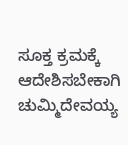ಸೂಕ್ತ ಕ್ರಮಕ್ಕೆ ಆದೇಶಿಸಬೇಕಾಗಿ ಚುಮ್ಮಿದೇವಯ್ಯ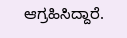ಆಗ್ರಹಿಸಿದ್ದಾರೆ.